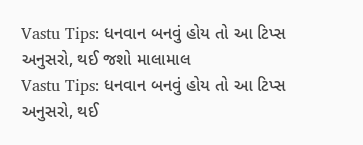Vastu Tips: ધનવાન બનવું હોય તો આ ટિપ્સ અનુસરો, થઈ જશો માલામાલ
Vastu Tips: ધનવાન બનવું હોય તો આ ટિપ્સ અનુસરો, થઈ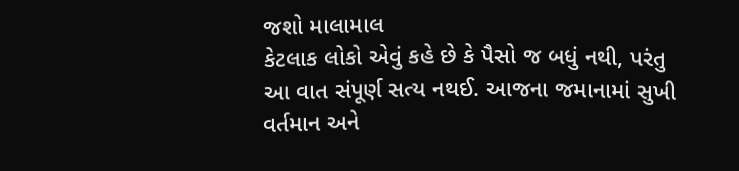જશો માલામાલ
કેટલાક લોકો એવું કહે છે કે પૈસો જ બધું નથી, પરંતુ આ વાત સંપૂર્ણ સત્ય નથઈ. આજના જમાનામાં સુખી વર્તમાન અને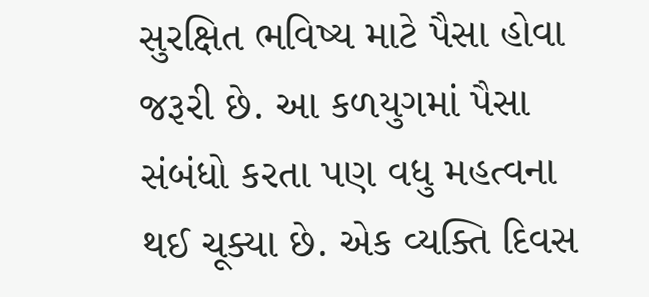સુરક્ષિત ભવિષ્ય માટે પૈસા હોવા જરૂરી છે. આ કળયુગમાં પૈસા સંબંધો કરતા પણ વધુ મહત્વના થઈ ચૂક્યા છે. એક વ્યક્તિ દિવસ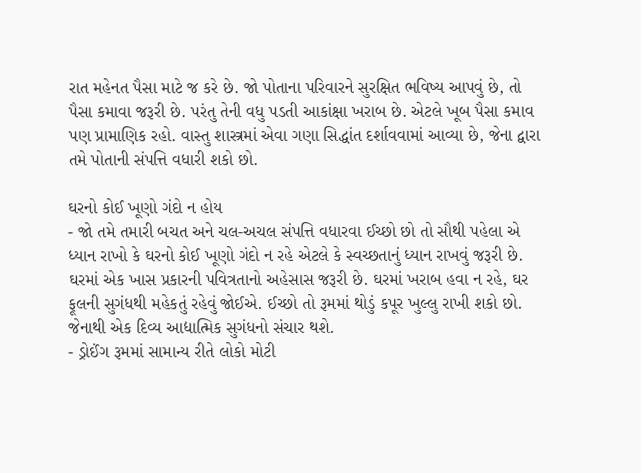રાત મહેનત પૈસા માટે જ કરે છે. જો પોતાના પરિવારને સુરક્ષિત ભવિષ્ય આપવું છે, તો પૈસા કમાવા જરૂરી છે. પરંતુ તેની વધુ પડતી આકાંક્ષા ખરાબ છે. એટલે ખૂબ પૈસા કમાવ પણ પ્રામાણિક રહો. વાસ્તુ શાસ્ત્રમાં એવા ગણા સિદ્ધાંત દર્શાવવામાં આવ્યા છે, જેના દ્વારા તમે પોતાની સંપત્તિ વધારી શકો છો.

ઘરનો કોઈ ખૂણો ગંદો ન હોય
- જો તમે તમારી બચત અને ચલ-અચલ સંપત્તિ વધારવા ઈચ્છો છો તો સૌથી પહેલા એ ધ્યાન રાખો કે ઘરનો કોઈ ખૂણો ગંદો ન રહે એટલે કે સ્વચ્છતાનું ધ્યાન રાખવું જરૂરી છે. ઘરમાં એક ખાસ પ્રકારની પવિત્રતાનો અહેસાસ જરૂરી છે. ઘરમાં ખરાબ હવા ન રહે, ઘર ફૂલની સુગંધથી મહેકતું રહેવું જોઈએ. ઈચ્છો તો રૂમમાં થોડું કપૂર ખુલ્લુ રાખી શકો છો. જેનાથી એક દિવ્ય આદ્યાત્મિક સુગંધનો સંચાર થશે.
- ડ્રોઈંગ રૂમમાં સામાન્ય રીતે લોકો મોટી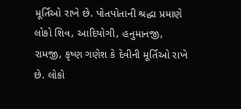મૂર્તિઓ રાખે છે. પોતપોતાની શ્રદ્ધા પ્રમાણે લોકો શિવ, આદિયોગી, હનુમાનજી, રામજી, કૃષ્ણ ગણેશ કે દેવીની મૂર્તિઓ રાખે છે. લોકો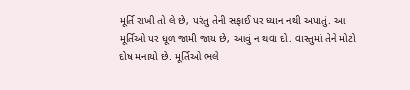મૂર્તિ રાખી તો લે છે, પરંતુ તેની સફાઈ પર ધ્યાન નથી અપાતું. આ મૂર્તિઓ પર ધૂળ જામી જાય છે, આવું ન થવા દો. વાસ્તુમાં તેને મોટો દોષ મનાયો છે. મૂર્તિઓ ભલે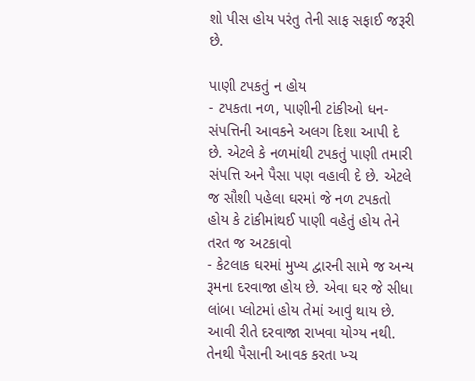શો પીસ હોય પરંતુ તેની સાફ સફાઈ જરૂરી છે.

પાણી ટપકતું ન હોય
- ટપકતા નળ, પાણીની ટાંકીઓ ધન-સંપત્તિની આવકને અલગ દિશા આપી દે છે. એટલે કે નળમાંથી ટપકતું પાણી તમારી સંપત્તિ અને પૈસા પણ વહાવી દે છે. એટલે જ સૌશી પહેલા ઘરમાં જે નળ ટપકતો હોય કે ટાંકીમાંથઈ પાણી વહેતું હોય તેને તરત જ અટકાવો
- કેટલાક ઘરમાં મુખ્ય દ્વારની સામે જ અન્ય રૂમના દરવાજા હોય છે. એવા ઘર જે સીધા લાંબા પ્લોટમાં હોય તેમાં આવું થાય છે. આવી રીતે દરવાજા રાખવા યોગ્ય નથી. તેનથી પૈસાની આવક કરતા ખ્ચ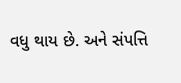વધુ થાય છે. અને સંપત્તિ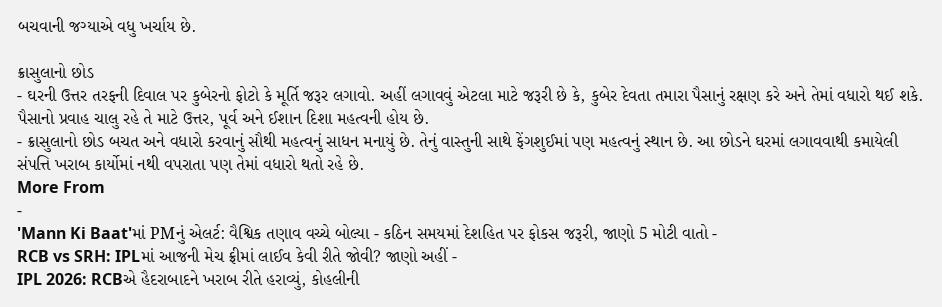બચવાની જગ્યાએ વધુ ખર્ચાય છે.

ક્રાસુલાનો છોડ
- ઘરની ઉત્તર તરફની દિવાલ પર કુબેરનો ફોટો કે મૂર્તિ જરૂર લગાવો. અહીં લગાવવું એટલા માટે જરૂરી છે કે, કુબેર દેવતા તમારા પૈસાનું રક્ષણ કરે અને તેમાં વધારો થઈ શકે. પૈસાનો પ્રવાહ ચાલુ રહે તે માટે ઉત્તર, પૂર્વ અને ઈશાન દિશા મહત્વની હોય છે.
- ક્રાસુલાનો છોડ બચત અને વધારો કરવાનું સૌથી મહત્વનું સાધન મનાયું છે. તેનું વાસ્તુની સાથે ફેંગશુઈમાં પણ મહત્વનું સ્થાન છે. આ છોડને ઘરમાં લગાવવાથી કમાયેલી સંપત્તિ ખરાબ કાર્યોમાં નથી વપરાતા પણ તેમાં વધારો થતો રહે છે.
More From
-
'Mann Ki Baat'માં PMનું એલર્ટ: વૈશ્વિક તણાવ વચ્ચે બોલ્યા - કઠિન સમયમાં દેશહિત પર ફોકસ જરૂરી, જાણો 5 મોટી વાતો -
RCB vs SRH: IPLમાં આજની મેચ ફ્રીમાં લાઈવ કેવી રીતે જોવી? જાણો અહીં -
IPL 2026: RCBએ હૈદરાબાદને ખરાબ રીતે હરાવ્યું, કોહલીની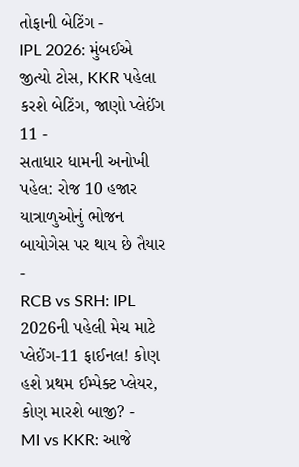તોફાની બેટિંગ -
IPL 2026: મુંબઈએ જીત્યો ટોસ, KKR પહેલા કરશે બેટિંગ, જાણો પ્લેઈંગ 11 -
સતાધાર ધામની અનોખી પહેલ: રોજ 10 હજાર યાત્રાળુઓનું ભોજન બાયોગેસ પર થાય છે તૈયાર -
RCB vs SRH: IPL 2026ની પહેલી મેચ માટે પ્લેઈંગ-11 ફાઈનલ! કોણ હશે પ્રથમ ઈમ્પેક્ટ પ્લેયર, કોણ મારશે બાજી? -
MI vs KKR: આજે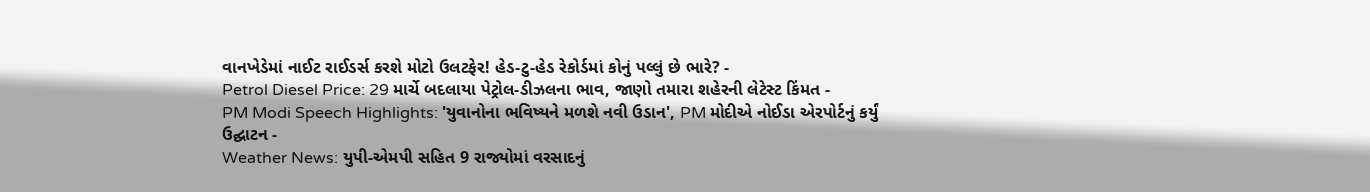વાનખેડેમાં નાઈટ રાઈડર્સ કરશે મોટો ઉલટફેર! હેડ-ટુ-હેડ રેકોર્ડમાં કોનું પલ્લું છે ભારે? -
Petrol Diesel Price: 29 માર્ચે બદલાયા પેટ્રોલ-ડીઝલના ભાવ, જાણો તમારા શહેરની લેટેસ્ટ કિંમત -
PM Modi Speech Highlights: 'યુવાનોના ભવિષ્યને મળશે નવી ઉડાન', PM મોદીએ નોઈડા એરપોર્ટનું કર્યું ઉદ્ઘાટન -
Weather News: યુપી-એમપી સહિત 9 રાજ્યોમાં વરસાદનું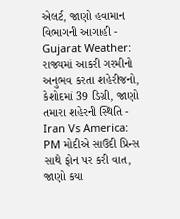એલર્ટ, જાણો હવામાન વિભાગની આગાહી -
Gujarat Weather: રાજ્યમાં આકરી ગરમીનો અનુભવ કરતા શહેરીજનો, કેશોદમાં 39 ડિગ્રી, જાણો તમારા શહેરની સ્થિતિ -
Iran Vs America: PM મોદીએ સાઉદી પ્રિન્સ સાથે ફોન પર કરી વાત, જાણો કયા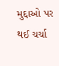મુદ્દાઓ પર થઈ ચર્ચા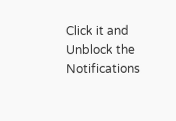Click it and Unblock the Notifications